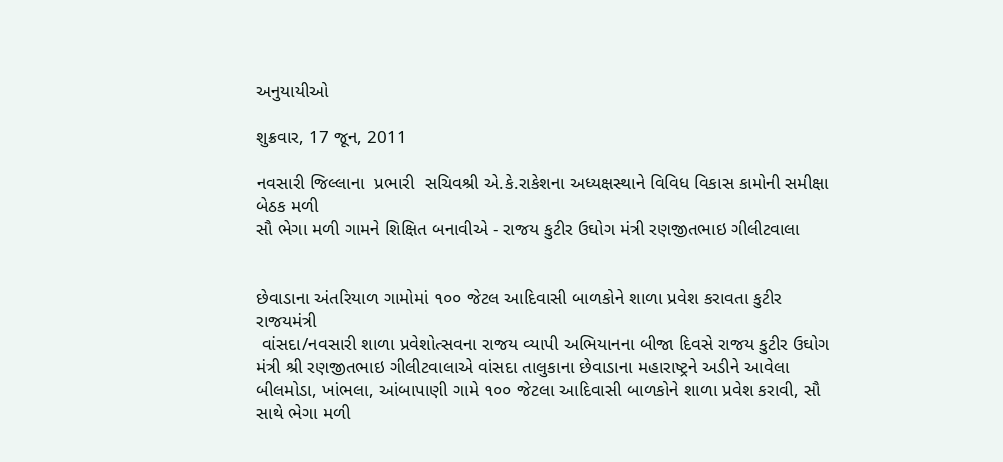અનુયાયીઓ

શુક્રવાર, 17 જૂન, 2011

નવસારી જિલ્લાના  પ્રભારી  સચિવશ્રી એ.કે.રાકેશના અધ્યક્ષસ્થાને વિવિધ વિકાસ કામોની સમીક્ષા બેઠક મળી
સૌ ભેગા મળી ગામને શિક્ષિત બનાવીએ - રાજય કુટીર ઉઘોગ મંત્રી રણજીતભાઇ ગીલીટવાલા


છેવાડાના અંતરિયાળ ગામોમાં ૧૦૦ જેટલ આદિવાસી બાળકોને શાળા પ્રવેશ કરાવતા કુટીર રાજયમંત્રી
 વાંસદા/નવસારી શાળા પ્રવેશોત્સવના રાજય વ્યાપી અભિયાનના બીજા દિવસે રાજય કુટીર ઉઘોગ મંત્રી શ્રી રણજીતભાઇ ગીલીટવાલાએ વાંસદા તાલુકાના છેવાડાના મહારાષ્ટ્રને અડીને આવેલા બીલમોડા, ખાંભલા, આંબાપાણી ગામે ૧૦૦ જેટલા આદિવાસી બાળકોને શાળા પ્રવેશ કરાવી, સૌ સાથે ભેગા મળી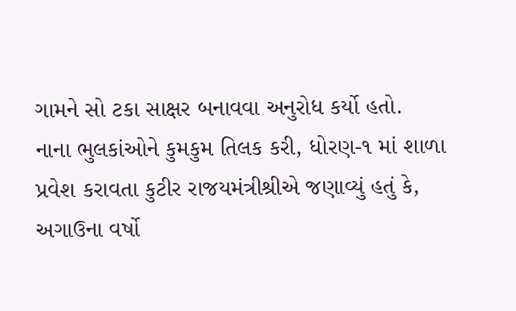ગામને સો ટકા સાક્ષર બનાવવા અનુરોધ કર્યો હતો.
નાના ભુલકાંઓને કુમકુમ તિલક કરી, ધોરણ-૧ માં શાળા પ્રવેશ કરાવતા કુટીર રાજયમંત્રીશ્રીએ જણાવ્યું હતું કે, અગાઉના વર્ષો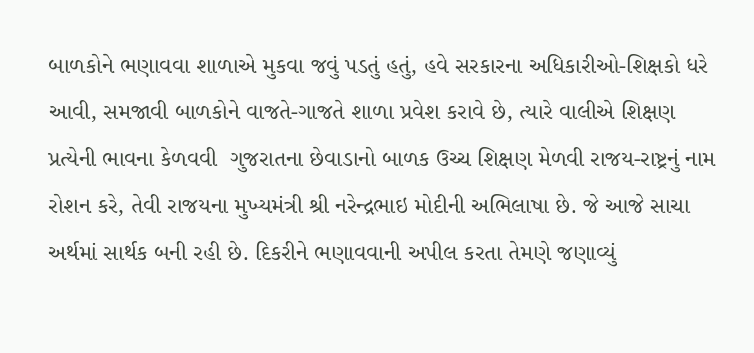બાળકોને ભણાવવા શાળાએ મુકવા જવું પડતું હતું, હવે સરકારના અધિકારીઓ-શિક્ષકો ધરે આવી, સમજાવી બાળકોને વાજતે-ગાજતે શાળા પ્રવેશ કરાવે છે, ત્યારે વાલીએ શિક્ષણ પ્રત્યેની ભાવના કેળવવી  ગુજરાતના છેવાડાનો બાળક ઉચ્ચ શિક્ષણ મેળવી રાજય-રાષ્ટ્રનું નામ રોશન કરે, તેવી રાજયના મુખ્યમંત્રી શ્રી નરેન્દ્રભાઇ મોદીની અભિલાષા છે. જે આજે સાચા અર્થમાં સાર્થક બની રહી છે. દિકરીને ભણાવવાની અપીલ કરતા તેમણે જણાવ્યું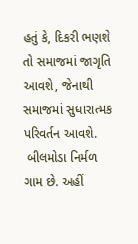હતું કે, દિકરી ભણશે તો સમાજમાં જાગૃતિ આવશે, જેનાથી સમાજમાં સુધારાત્મક પરિવર્તન આવશે.
 બીલમોડા નિર્મળ ગામ છે. અહીં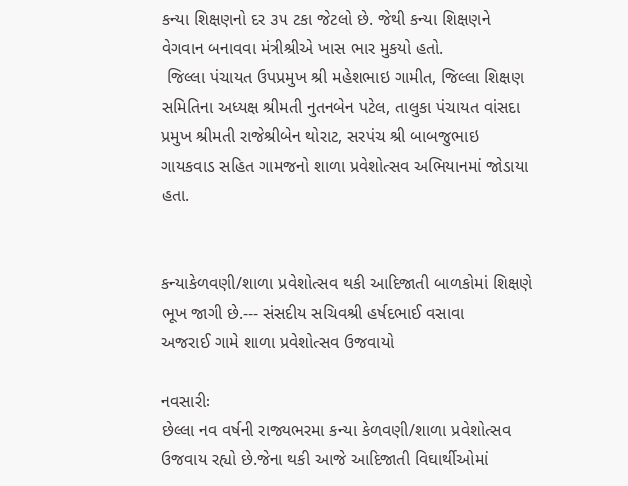કન્યા શિક્ષણનો દર ૩૫ ટકા જેટલો છે. જેથી કન્યા શિક્ષણને વેગવાન બનાવવા મંત્રીશ્રીએ ખાસ ભાર મુકયો હતો.
 જિલ્લા પંચાયત ઉપપ્રમુખ શ્રી મહેશભાઇ ગામીત, જિલ્લા શિક્ષણ સમિતિના અધ્યક્ષ શ્રીમતી નુતનબેન પટેલ, તાલુકા પંચાયત વાંસદા પ્રમુખ શ્રીમતી રાજેશ્રીબેન થોરાટ, સરપંચ શ્રી બાબજુભાઇ ગાયકવાડ સહિત ગામજનો શાળા પ્રવેશોત્સવ અભિયાનમાં જોડાયા હતા.


કન્યાકેળવણી/શાળા પ્રવેશોત્સવ થકી આદિજાતી બાળકોમાં શિક્ષણે ભૂખ જાગી છે.--- સંસદીય સચિવશ્રી હર્ષદભાઈ વસાવા
અજરાઈ ગામે શાળા પ્રવેશોત્સવ ઉજવાયો

નવસારીઃ
છેલ્લા નવ વર્ષની રાજ્યભરમા કન્યા કેળવણી/શાળા પ્રવેશોત્સવ ઉજવાય રહ્યો છે.જેના થકી આજે આદિજાતી વિઘાર્થીઓમાં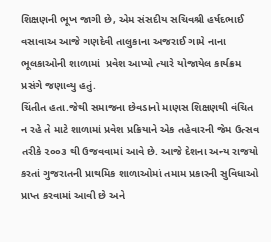શિક્ષણની ભૂખ જાગી છે, એમ સંસદીય સચિવશ્રી હર્ષદભાઈ વસાવાઅ આજે ગણદેવી તાલુકાના અજરાઈ ગામે નાના ભૂલકાઓની શાળામાં  પ્રવેશ આપ્યો ત્યારે યોજાયેલ કાર્યક્રમ પ્રસંગે જણાવ્યુ હતું.
ચિંતીત હતા.જેથી સમાજના છેવડાનો માણસ શિક્ષણથી વંચિત ન રહે તે માટે શાળામાં પ્રવેશ પ્રક્રિયાને એક તહેવારની જેમ ઉત્સવ તરીકે ૨૦૦૩ થી ઉજવવામાં આવે છે. આજે દેશના અન્ય રાજયો કરતાં ગુજરાતની પ્રાથમિક શાળાઓમાં તમામ પ્રકારની સુવિધાઓ પ્રાપ્ત કરવામાં આવી છે અને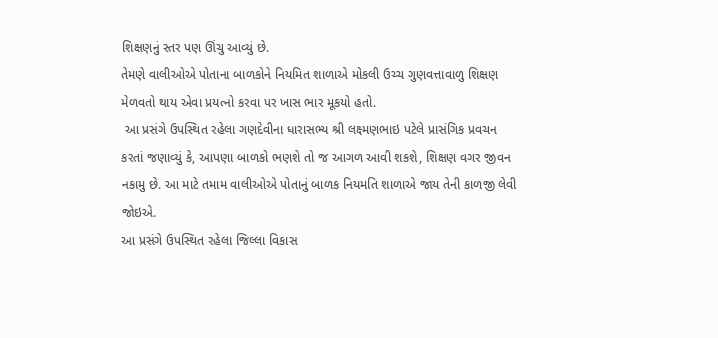શિક્ષણનું સ્તર પણ ઊંચુ આવ્યું છે.
તેમણે વાલીઓએ પોતાના બાળકોને નિયમિત શાળાએ મોકલી ઉચ્ચ ગુણવત્તાવાળુ શિક્ષણ મેળવતો થાય એવા પ્રયત્નો કરવા પર ખાસ ભાર મૂકયો હતો.
 આ પ્રસંગે ઉપસ્થિત રહેલા ગણદેવીના ધારાસભ્ય શ્રી લક્ષ્મણભાઇ પટેલે પ્રાસંગિક પ્રવચન કરતાં જણાવ્યું કે, આપણા બાળકો ભણશે તો જ આગળ આવી શકશે, શિક્ષણ વગર જીવન નકામુ છે. આ માટે તમામ વાલીઓએ પોતાનું બાળક નિયમતિ શાળાએ જાય તેની કાળજી લેવી જોઇએ.
આ પ્રસંગે ઉપસ્થિત રહેલા જિલ્લા વિકાસ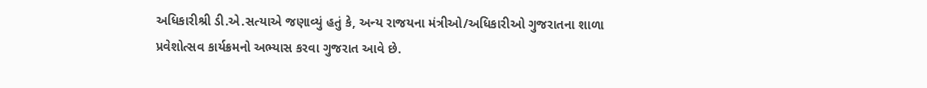અધિકારીશ્રી ડી.એ.સત્યાએ જણાવ્યું હતું કે, અન્ય રાજયના મંત્રીઓ/અધિકારીઓ ગુજરાતના શાળા પ્રવેશોત્સવ કાર્યક્રમનો અભ્યાસ કરવા ગુજરાત આવે છે.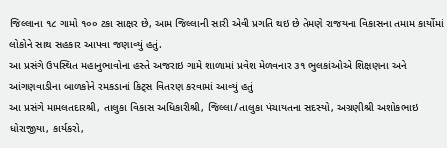જિલ્લાના ૧૮ ગામો ૧૦૦ ટકા સાક્ષર છે, આમ જિલ્લાની સારી એવી પ્રગતિ થઇ છે તેમણે રાજયના વિકાસના તમામ કાર્યોમાં લોકોને સાથ સહકાર આપવા જણાવ્યું હતું.
આ પ્રસંગે ઉપસ્થિત મહાનુભાવોના હસ્તે અજરાઇ ગામે શાળામાં પ્રવેશ મેળવનાર ૩૧ ભુલકાંઓએ શિક્ષણના અને આંગણવાડીના બાળકોને રમકડાનાં કિટ્સ વિતરણ કરવામાં આવ્યું હતું
આ પ્રસંગે મામલતદારશ્રી, તાલુકા વિકાસ અધિકારીશ્રી, જિલ્લા/તાલુકા પંચાયતના સદસ્યો, અગ્રણીશ્રી અશોકભાઇ ધોરાજીયા, કાર્યકરો,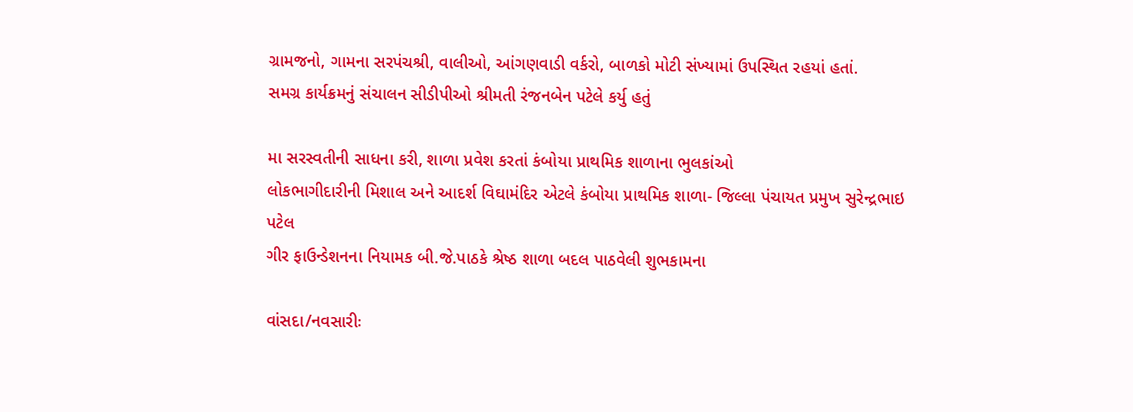ગ્રામજનો, ગામના સરપંચશ્રી, વાલીઓ, આંગણવાડી વર્કરો, બાળકો મોટી સંખ્યામાં ઉપસ્થિત રહયાં હતાં.
સમગ્ર કાર્યક્રમનું સંચાલન સીડીપીઓ શ્રીમતી રંજનબેન પટેલે કર્યુ હતું

મા સરસ્વતીની સાધના કરી, શાળા પ્રવેશ કરતાં કંબોયા પ્રાથમિક શાળાના ભુલકાંઓ
લોકભાગીદારીની મિશાલ અને આદર્શ વિઘામંદિર એટલે કંબોયા પ્રાથમિક શાળા- જિલ્લા પંચાયત પ્રમુખ સુરેન્દ્રભાઇ પટેલ
ગીર ફાઉન્ડેશનના નિયામક બી.જે.પાઠકે શ્રેષ્ઠ શાળા બદલ પાઠવેલી શુભકામના

વાંસદા/નવસારીઃ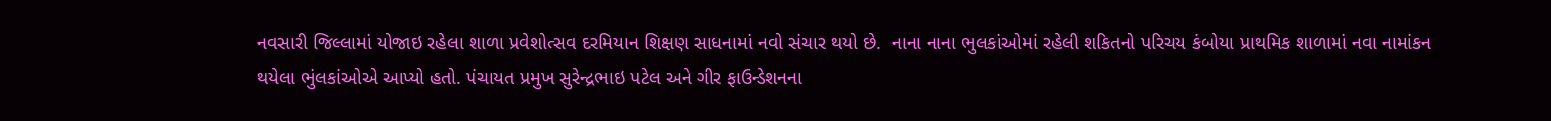નવસારી જિલ્લામાં યોજાઇ રહેલા શાળા પ્રવેશોત્સવ દરમિયાન શિક્ષણ સાધનામાં નવો સંચાર થયો છે.  નાના નાના ભુલકાંઓમાં રહેલી શકિતનો પરિચય કંબોયા પ્રાથમિક શાળામાં નવા નામાંકન થયેલા ભુંલકાંઓએ આપ્યો હતો. પંચાયત પ્રમુખ સુરેન્દ્રભાઇ પટેલ અને ગીર ફાઉન્ડેશનના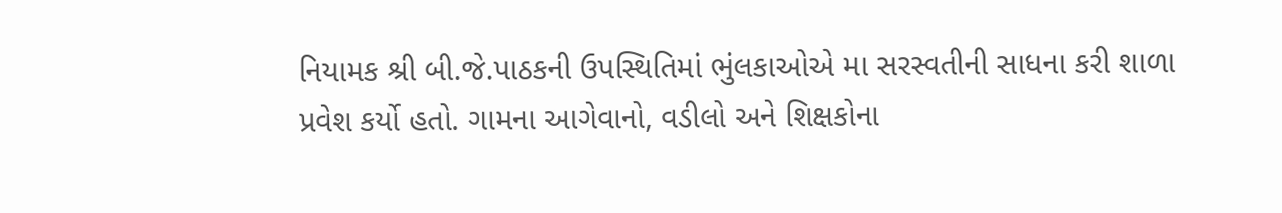નિયામક શ્રી બી.જે.પાઠકની ઉપસ્થિતિમાં ભુંલકાઓએ મા સરસ્વતીની સાધના કરી શાળા પ્રવેશ કર્યો હતો. ગામના આગેવાનો, વડીલો અને શિક્ષકોના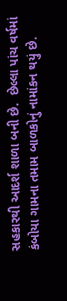સહકારથી આદર્શ શાળા બની છે.  છેલ્લા પાંચ વર્ષમાં કંબોયા ગામના તમામ બાળકોનું નામાંકન થયું છે.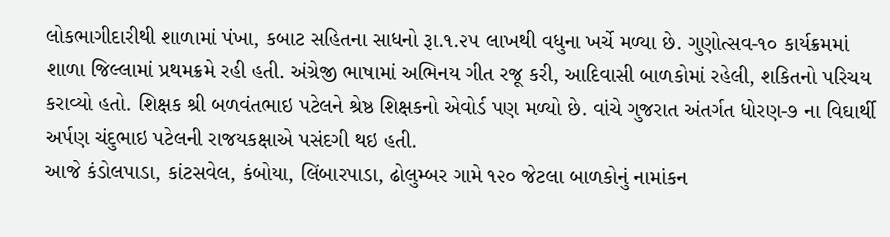લોકભાગીદારીથી શાળામાં પંખા, કબાટ સહિતના સાધનો રૂા.૧.૨૫ લાખથી વધુના ખર્ચે મળ્યા છે. ગુણોત્સવ-૧૦ કાર્યક્રમમાં શાળા જિલ્લામાં પ્રથમક્રમે રહી હતી. અંગ્રેજી ભાષામાં અભિનય ગીત રજૂ કરી, આદિવાસી બાળકોમાં રહેલી, શકિતનો પરિચય કરાવ્યો હતો. શિક્ષક શ્રી બળવંતભાઇ પટેલને શ્રેષ્ઠ શિક્ષકનો એવોર્ડ પણ મળ્યો છે. વાંચે ગુજરાત અંતર્ગત ધોરણ-૭ ના વિઘાર્થી અર્પણ ચંદુભાઇ પટેલની રાજયકક્ષાએ પસંદગી થઇ હતી.
આજે કંડોલપાડા, કાંટસવેલ, કંબોયા, લિંબારપાડા, ઢોલુમ્બર ગામે ૧૨૦ જેટલા બાળકોનું નામાંકન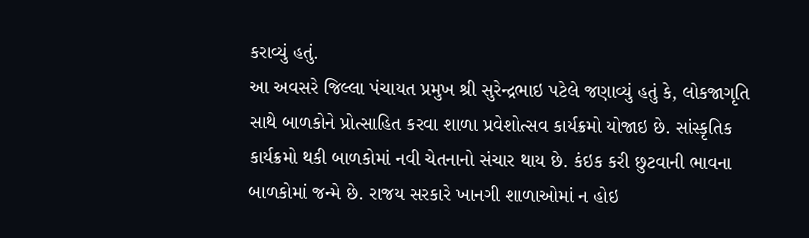કરાવ્યું હતું.
આ અવસરે જિલ્લા પંચાયત પ્રમુખ શ્રી સુરેન્દ્રભાઇ પટેલે જણાવ્યું હતું કે, લોકજાગૃતિ સાથે બાળકોને પ્રોત્સાહિત કરવા શાળા પ્રવેશોત્સવ કાર્યક્રમો યોજાઇ છે. સાંસ્કૃતિક કાર્યક્રમો થકી બાળકોમાં નવી ચેતનાનો સંચાર થાય છે. કંઇક કરી છુટવાની ભાવના બાળકોમાં જન્મે છે. રાજય સરકારે ખાનગી શાળાઓમાં ન હોઇ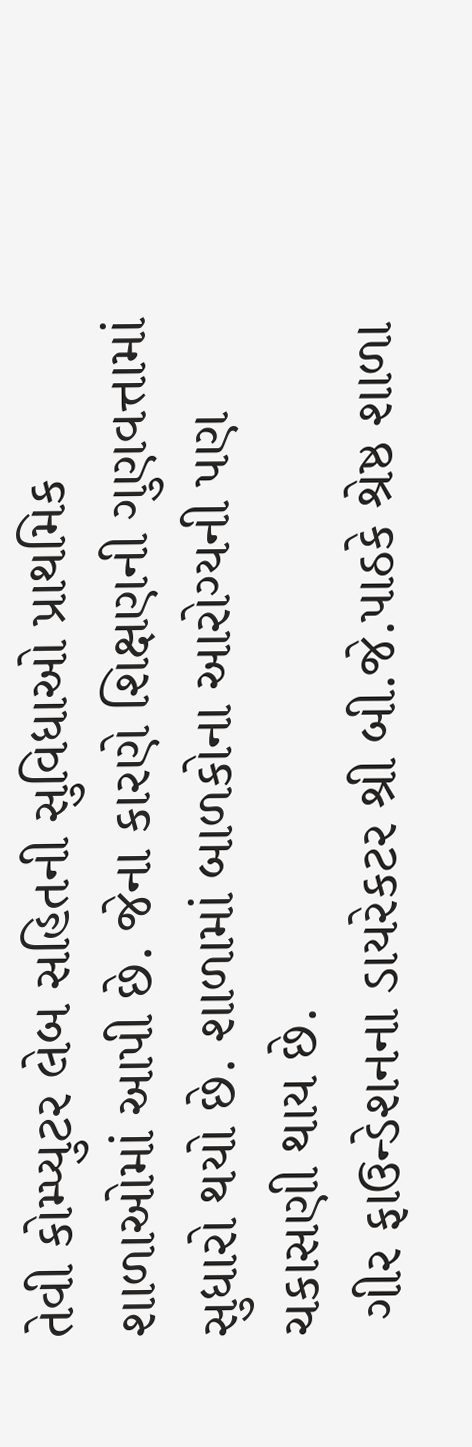તેવી કોમ્પ્યુટર લેબ સહિતની સુવિધાઓ પ્રાથમિક શાળાઓમાં આપી છે. જેના કારણે શિક્ષણની ગુણવત્તામાં સુધારો થયો છે. શાળામાં બાળકોના આરોગ્યની પણ ચકાસણી થાય છે.
 ગીર ફાઉન્ડેશનના ડાયરેકટર શ્રી બી.જે.પાઠકે શ્રેષ્ઠ શાળા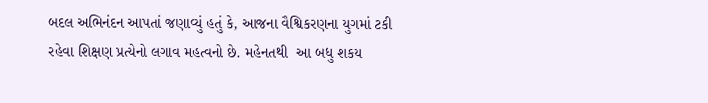બદલ અભિનંદન આપતાં જણાવ્યું હતું કે, આજના વૈશ્વિકરણના યુગમાં ટકી રહેવા શિક્ષણ પ્રત્યેનો લગાવ મહત્વનો છે. મહેનતથી  આ બધુ શકય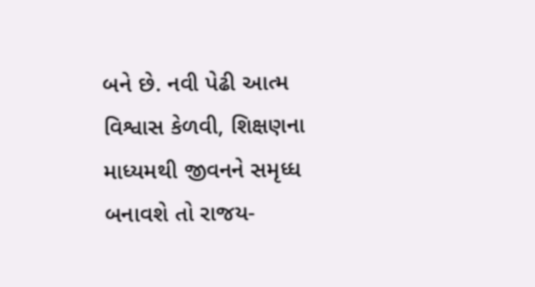બને છે. નવી પેઢી આત્મ વિશ્વાસ કેળવી, શિક્ષણના માધ્યમથી જીવનને સમૃધ્ધ બનાવશે તો રાજય-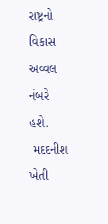રાષ્ટ્રનો વિકાસ અવ્વલ નંબરે હશે.
 મદદનીશ ખેતી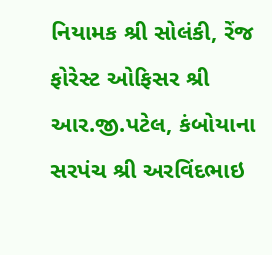નિયામક શ્રી સોલંકી, રેંજ ફોરેસ્ટ ઓફિસર શ્રી આર.જી.પટેલ, કંબોયાના સરપંચ શ્રી અરવિંદભાઇ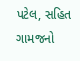પટેલ, સહિત ગામજનો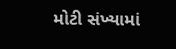મોટી સંખ્યામાં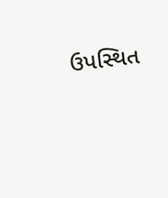ઉપસ્થિત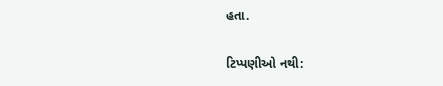હતા.

ટિપ્પણીઓ નથી: